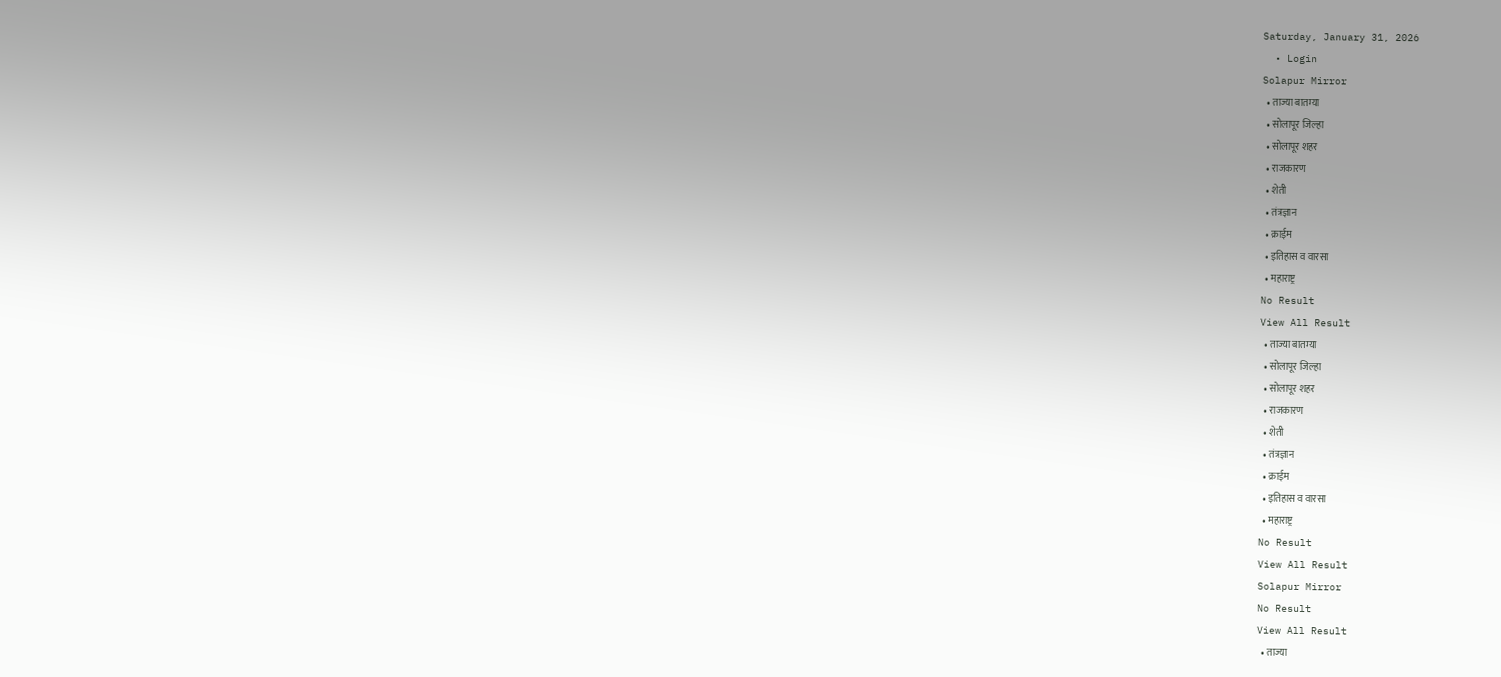Saturday, January 31, 2026
  • Login
Solapur Mirror
  • ताज्या बातम्या
  • सोलापूर जिल्हा
  • सोलापूर शहर
  • राजकारण
  • शेती
  • तंत्रज्ञान
  • क्राईम
  • इतिहास व वारसा
  • महाराष्ट्र
No Result
View All Result
  • ताज्या बातम्या
  • सोलापूर जिल्हा
  • सोलापूर शहर
  • राजकारण
  • शेती
  • तंत्रज्ञान
  • क्राईम
  • इतिहास व वारसा
  • महाराष्ट्र
No Result
View All Result
Solapur Mirror
No Result
View All Result
  • ताज्या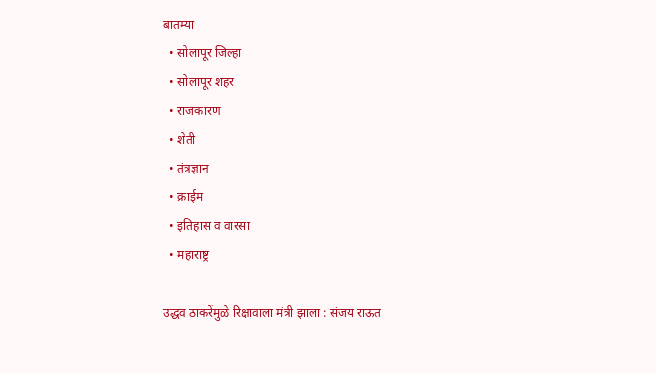बातम्या
  • सोलापूर जिल्हा
  • सोलापूर शहर
  • राजकारण
  • शेती
  • तंत्रज्ञान
  • क्राईम
  • इतिहास व वारसा
  • महाराष्ट्र

उद्धव ठाकरेंमुळे रिक्षावाला मंत्री झाला : संजय राऊत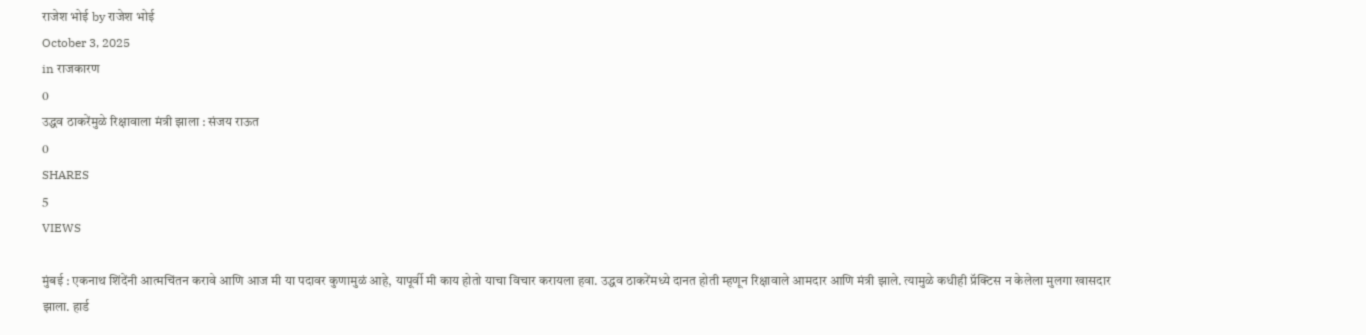राजेश भोई by राजेश भोई
October 3, 2025
in राजकारण
0
उद्धव ठाकरेंमुळे रिक्षावाला मंत्री झाला : संजय राऊत
0
SHARES
5
VIEWS

मुंबई : एकनाथ शिंदेंनी आत्मचिंतन करावे आणि आज मी या पदावर कुणामुळं आहे, यापूर्वी मी काय होतो याचा विचार करायला हवा. उद्धव ठाकरेंमध्ये दानत होती म्हणून रिक्षावाले आमदार आणि मंत्री झाले. त्यामुळे कधीही प्रॅक्टिस न केलेला मुलगा खासदार झाला. हार्ड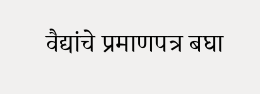वैद्यांचे प्रमाणपत्र बघा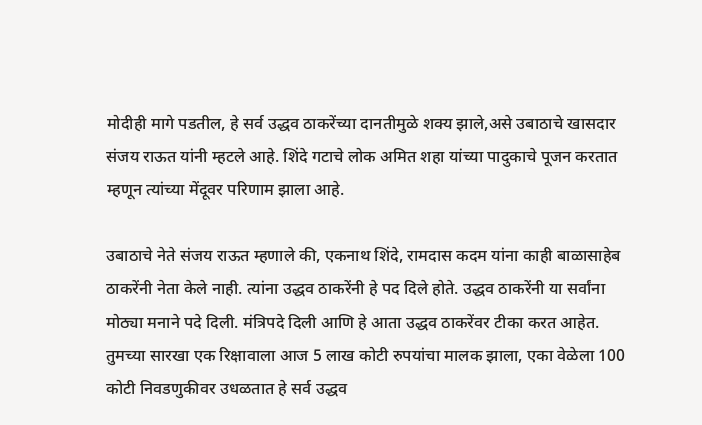मोदीही मागे पडतील, हे सर्व उद्धव ठाकरेंच्या दानतीमुळे शक्य झाले,असे उबाठाचे खासदार संजय राऊत यांनी म्हटले आहे. शिंदे गटाचे लोक अमित शहा यांच्या पादुकाचे पूजन करतात म्हणून त्यांच्या मेंदूवर परिणाम झाला आहे.

उबाठाचे नेते संजय राऊत म्हणाले की, एकनाथ शिंदे, रामदास कदम यांना काही बाळासाहेब ठाकरेंनी नेता केले नाही. त्यांना उद्धव ठाकरेंनी हे पद दिले होते. उद्धव ठाकरेंनी या सर्वांना मोठ्या मनाने पदे दिली. मंत्रिपदे दिली आणि हे आता उद्धव ठाकरेंवर टीका करत आहेत. तुमच्या सारखा एक रिक्षावाला आज 5 लाख कोटी रुपयांचा मालक झाला, एका वेळेला 100 कोटी निवडणुकीवर उधळतात हे सर्व उद्धव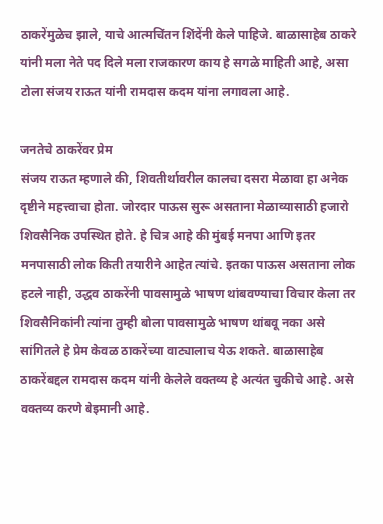ठाकरेंमुळेच झाले, याचे आत्मचिंतन शिंदेंनी केले पाहिजे. बाळासाहेब ठाकरे यांनी मला नेते पद दिले मला राजकारण काय हे सगळे माहिती आहे, असा टोला संजय राऊत यांनी रामदास कदम यांना लगावला आहे.

जनतेचे ठाकरेंवर प्रेम
संजय राऊत म्हणाले की, शिवतीर्थावरील कालचा दसरा मेळावा हा अनेक दृष्टीने महत्त्वाचा होता. जोरदार पाऊस सुरू असताना मेळाव्यासाठी हजारो शिवसैनिक उपस्थित होते. हे चित्र आहे की मुंबई मनपा आणि इतर मनपासाठी लोक किती तयारीने आहेत त्यांचे. इतका पाऊस असताना लोक हटले नाही, उद्धव ठाकरेंनी पावसामुळे भाषण थांबवण्याचा विचार केला तर शिवसैनिकांनी त्यांना तुम्ही बोला पावसामुळे भाषण थांबवू नका असे सांगितले हे प्रेम केवळ ठाकरेंच्या वाट्यालाच येऊ शकते. बाळासाहेब ठाकरेंबद्दल रामदास कदम यांनी केलेले वक्तव्य हे अत्यंत चुकीचे आहे. असे वक्तव्य करणे बेइमानी आहे.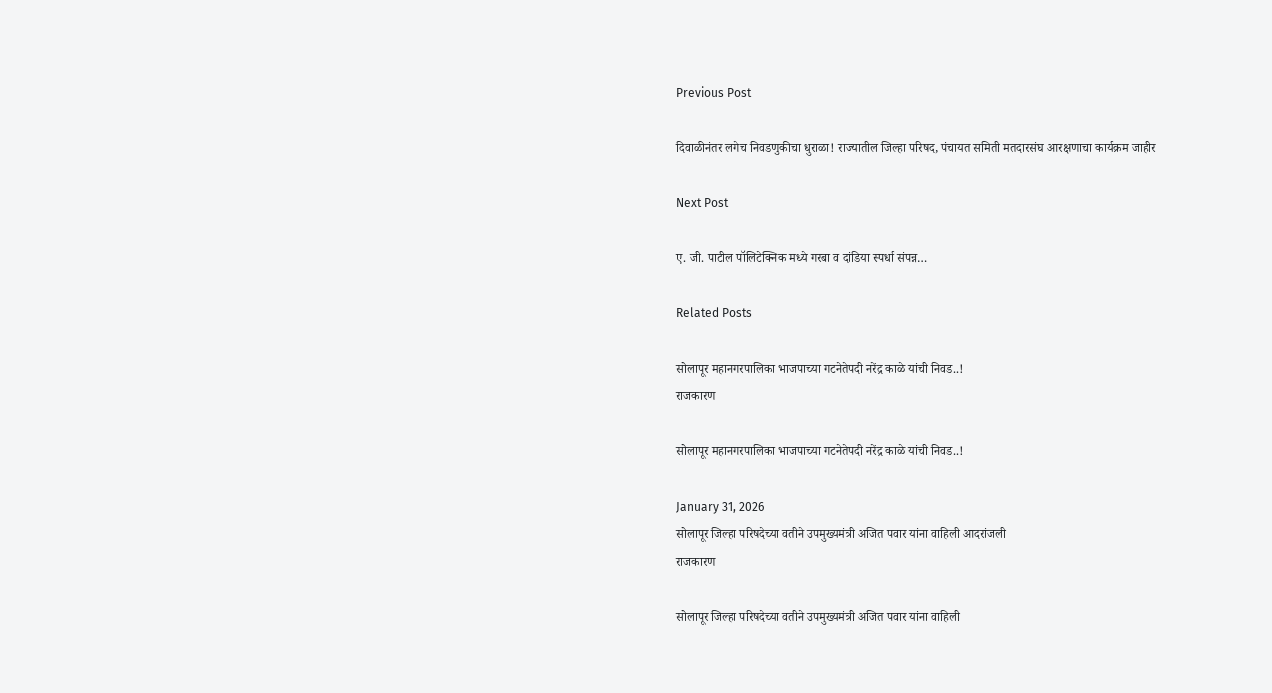Previous Post

दिवाळीनंतर लगेच निवडणुकीचा धुराळा! राज्यातील जिल्हा परिषद, पंचायत समिती मतदारसंघ आरक्षणाचा कार्यक्रम जाहीर

Next Post

ए. जी. पाटील पॉलिटेक्निक मध्ये गरबा व दांडिया स्पर्धा संपन्न…

Related Posts

सोलापूर महानगरपालिका भाजपाच्या गटनेतेपदी नरेंद्र काळे यांची निवड..!
राजकारण

सोलापूर महानगरपालिका भाजपाच्या गटनेतेपदी नरेंद्र काळे यांची निवड..!

January 31, 2026
सोलापूर जिल्हा परिषदेच्या वतीने उपमुख्यमंत्री अजित पवार यांना वाहिली आदरांजली
राजकारण

सोलापूर जिल्हा परिषदेच्या वतीने उपमुख्यमंत्री अजित पवार यांना वाहिली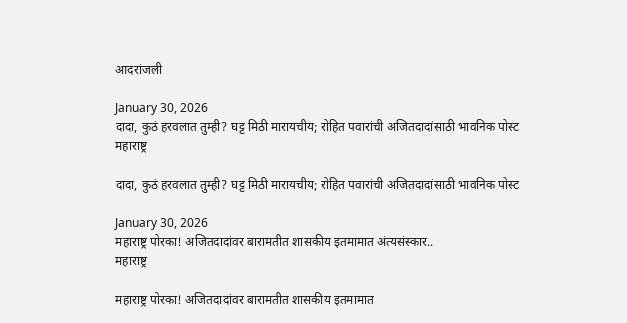आदरांजली

January 30, 2026
दादा, कुठं हरवलात तुम्ही? घट्ट मिठी मारायचीय; रोहित पवारांची अजितदादांसाठी भावनिक पोस्ट
महाराष्ट्र

दादा, कुठं हरवलात तुम्ही? घट्ट मिठी मारायचीय; रोहित पवारांची अजितदादांसाठी भावनिक पोस्ट

January 30, 2026
महाराष्ट्र पोरका! अजितदादांवर बारामतीत शासकीय इतमामात अंत्यसंस्कार..
महाराष्ट्र

महाराष्ट्र पोरका! अजितदादांवर बारामतीत शासकीय इतमामात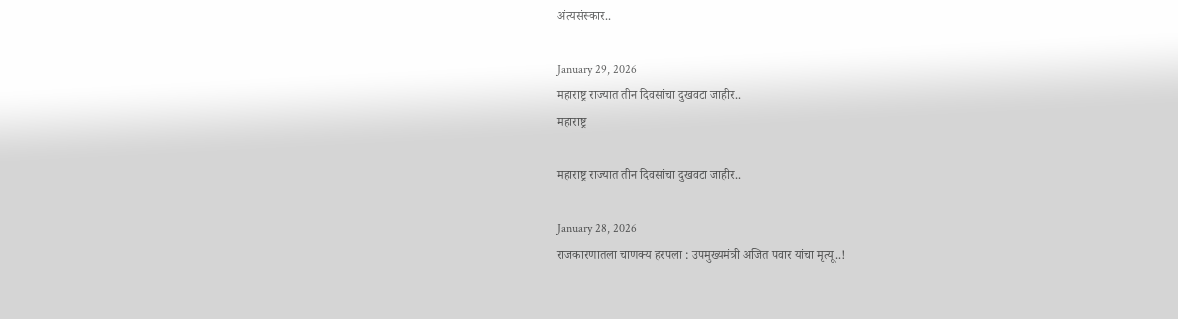अंत्यसंस्कार..

January 29, 2026
महाराष्ट्र राज्यात तीन दिवसांचा दुखवटा जाहीर..
महाराष्ट्र

महाराष्ट्र राज्यात तीन दिवसांचा दुखवटा जाहीर..

January 28, 2026
राजकारणातला चाणक्य हरपला : उपमुख्यमंत्री अजित पवार यांचा मृत्यू..!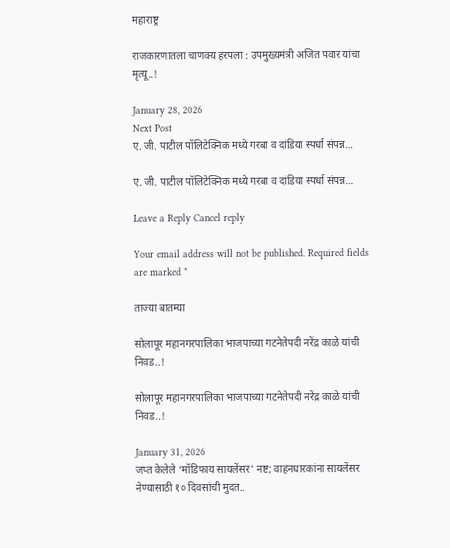महाराष्ट्र

राजकारणातला चाणक्य हरपला : उपमुख्यमंत्री अजित पवार यांचा मृत्यू..!

January 28, 2026
Next Post
ए. जी. पाटील पॉलिटेक्निक मध्ये गरबा व दांडिया स्पर्धा संपन्न…

ए. जी. पाटील पॉलिटेक्निक मध्ये गरबा व दांडिया स्पर्धा संपन्न…

Leave a Reply Cancel reply

Your email address will not be published. Required fields are marked *

ताज्या बातम्या

सोलापूर महानगरपालिका भाजपाच्या गटनेतेपदी नरेंद्र काळे यांची निवड..!

सोलापूर महानगरपालिका भाजपाच्या गटनेतेपदी नरेंद्र काळे यांची निवड..!

January 31, 2026
जप्त केलेले ‘मॉडिफाय सायलेंसर’ नष्ट; वाहनधारकांना सायलेंसर नेण्यासाठी १० दिवसांची मुदत..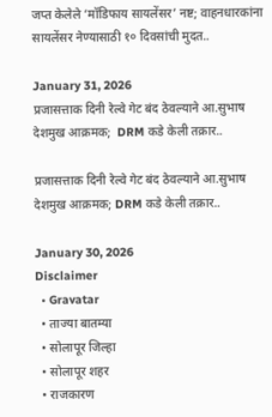जप्त केलेले ‘मॉडिफाय सायलेंसर’ नष्ट; वाहनधारकांना सायलेंसर नेण्यासाठी १० दिवसांची मुदत..

January 31, 2026
प्रजासत्ताक दिनी रेल्वे गेट बंद ठेवल्याने आ.सुभाष देशमुख आक्रमक;  DRM कडे केली तक्रार..

प्रजासत्ताक दिनी रेल्वे गेट बंद ठेवल्याने आ.सुभाष देशमुख आक्रमक; DRM कडे केली तक्रार..

January 30, 2026
Disclaimer
  • Gravatar
  • ताज्या बातम्या
  • सोलापूर जिल्हा
  • सोलापूर शहर
  • राजकारण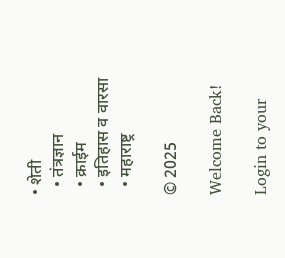• शेती
  • तंत्रज्ञान
  • क्राईम
  • इतिहास व वारसा
  • महाराष्ट्र

© 2025

Welcome Back!

Login to your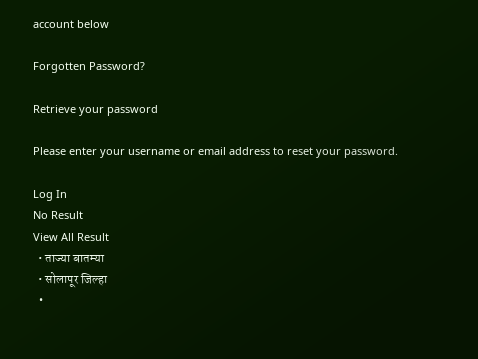account below

Forgotten Password?

Retrieve your password

Please enter your username or email address to reset your password.

Log In
No Result
View All Result
  • ताज्या बातम्या
  • सोलापूर जिल्हा
  •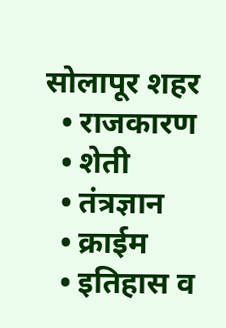सोलापूर शहर
  • राजकारण
  • शेती
  • तंत्रज्ञान
  • क्राईम
  • इतिहास व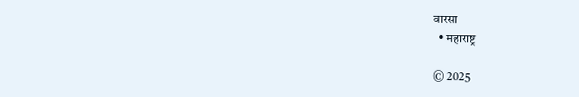वारसा
  • महाराष्ट्र

© 2025